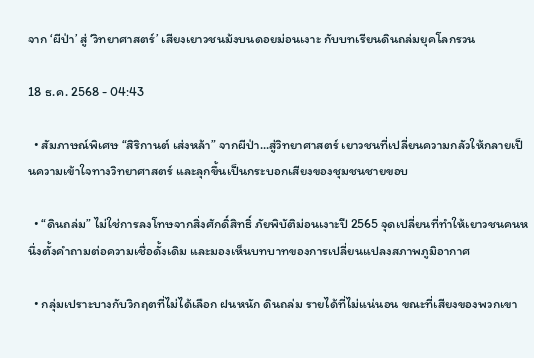จาก ‘ผีป่า’ สู่ ‘วิทยาศาสตร์’ เสียงเยาวชนม้งบนดอยม่อนเงาะ กับบทเรียนดินถล่มยุคโลกรวน

18 ธ.ค. 2568 - 04:43

  • สัมภาษณ์พิเศษ “สิริกานต์ เส่งหล้า” จากผีป่า...สู่วิทยาศาสตร์ เยาวชนที่เปลี่ยนความกลัวให้กลายเป็นความเข้าใจทางวิทยาศาสตร์ และลุกขึ้นเป็นกระบอกเสียงของชุมชนชายขอบ

  • “ดินถล่ม” ไม่ใช่การลงโทษจากสิ่งศักดิ์สิทธิ์ ภัยพิบัติม่อนเงาะปี 2565 จุดเปลี่ยนที่ทำให้เยาวชนคนหนึ่งตั้งคำถามต่อความเชื่อดั้งเดิม และมองเห็นบทบาทของการเปลี่ยนแปลงสภาพภูมิอากาศ

  • กลุ่มเปราะบางกับวิกฤตที่ไม่ได้เลือก ฝนหนัก ดินถล่ม รายได้ที่ไม่แน่นอน ขณะที่เสียงของพวกเขา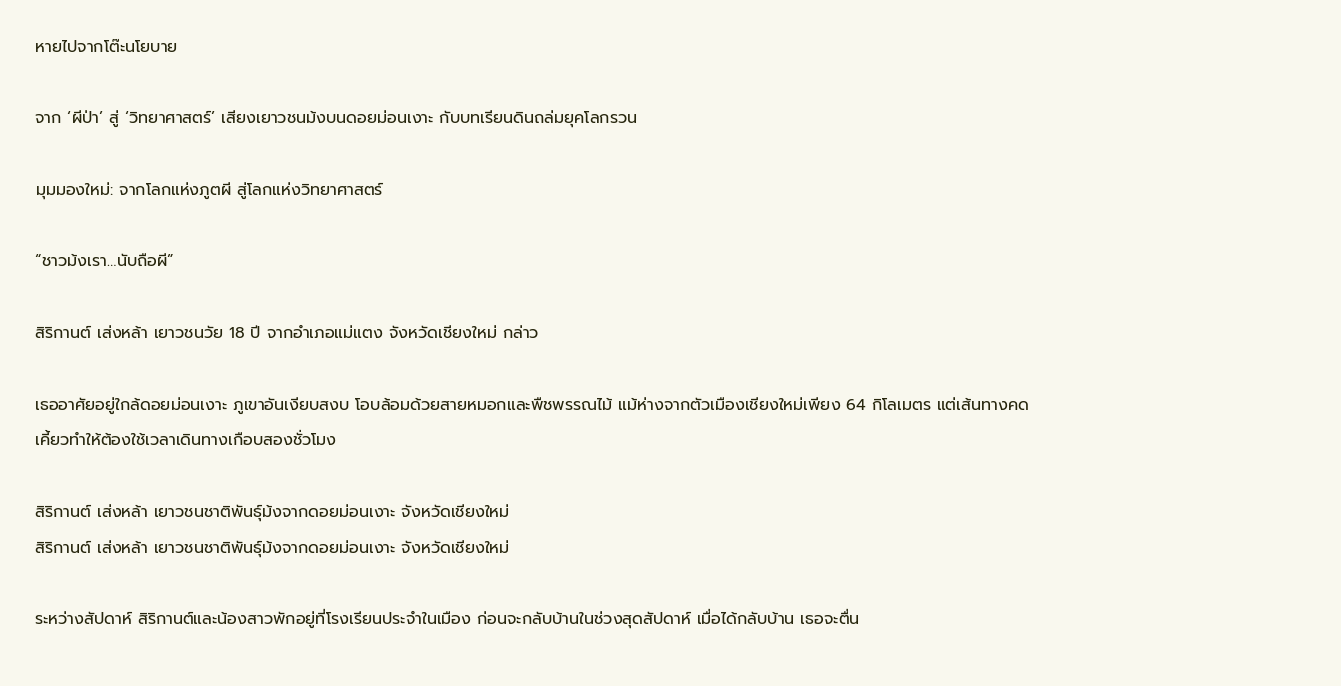หายไปจากโต๊ะนโยบาย

จาก ‘ผีป่า’ สู่ ‘วิทยาศาสตร์’ เสียงเยาวชนม้งบนดอยม่อนเงาะ กับบทเรียนดินถล่มยุคโลกรวน

มุมมองใหม่: จากโลกแห่งภูตผี สู่โลกแห่งวิทยาศาสตร์

“ชาวม้งเรา…นับถือผี”

สิริกานต์ เส่งหล้า เยาวชนวัย 18 ปี จากอำเภอแม่แตง จังหวัดเชียงใหม่ กล่าว

เธออาศัยอยู่ใกล้ดอยม่อนเงาะ ภูเขาอันเงียบสงบ โอบล้อมด้วยสายหมอกและพืชพรรณไม้ แม้ห่างจากตัวเมืองเชียงใหม่เพียง 64 กิโลเมตร แต่เส้นทางคดเคี้ยวทำให้ต้องใช้เวลาเดินทางเกือบสองชั่วโมง

สิริกานต์ เส่งหล้า เยาวชนชาติพันธุ์ม้งจากดอยม่อนเงาะ จังหวัดเชียงใหม่
สิริกานต์ เส่งหล้า เยาวชนชาติพันธุ์ม้งจากดอยม่อนเงาะ จังหวัดเชียงใหม่

ระหว่างสัปดาห์ สิริกานต์และน้องสาวพักอยู่ที่โรงเรียนประจำในเมือง ก่อนจะกลับบ้านในช่วงสุดสัปดาห์ เมื่อได้กลับบ้าน เธอจะตื่น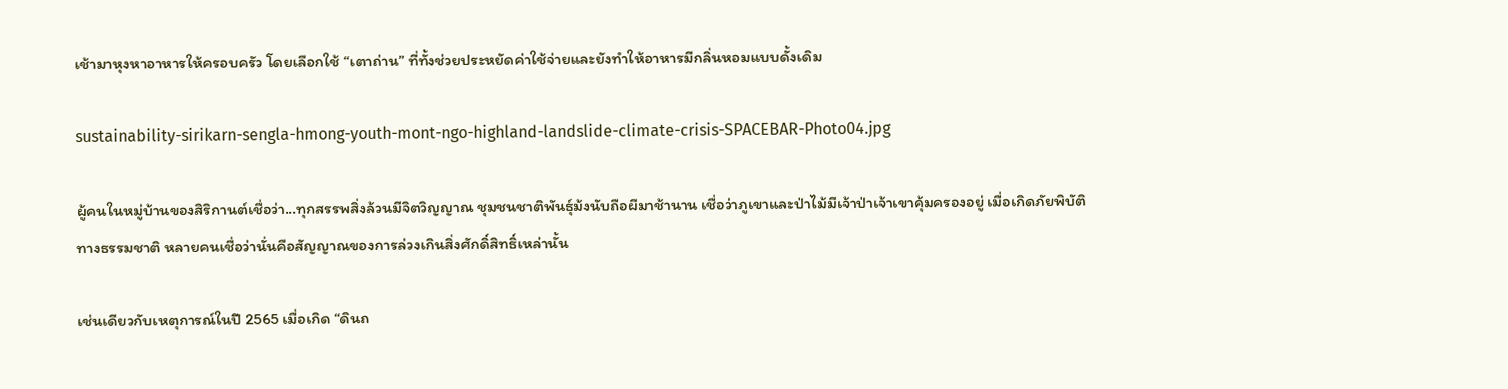เช้ามาหุงหาอาหารให้ครอบครัว โดยเลือกใช้ “เตาถ่าน” ที่ทั้งช่วยประหยัดค่าใช้จ่ายและยังทำให้อาหารมีกลิ่นหอมแบบดั้งเดิม

sustainability-sirikarn-sengla-hmong-youth-mont-ngo-highland-landslide-climate-crisis-SPACEBAR-Photo04.jpg

ผู้คนในหมู่บ้านของสิริกานต์เชื่อว่า...ทุกสรรพสิ่งล้วนมีจิตวิญญาณ ชุมชนชาติพันธุ์ม้งนับถือผีมาช้านาน เชื่อว่าภูเขาและป่าไม้มีเจ้าป่าเจ้าเขาคุ้มครองอยู่ เมื่อเกิดภัยพิบัติทางธรรมชาติ หลายคนเชื่อว่านั่นคือสัญญาณของการล่วงเกินสิ่งศักดิ์สิทธิ์เหล่านั้น

เช่นเดียวกับเหตุการณ์ในปี 2565 เมื่อเกิด “ดินถ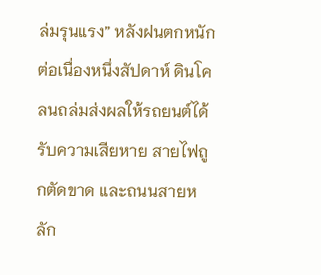ล่มรุนแรง” หลังฝนตกหนักต่อเนื่องหนึ่งสัปดาห์ ดินโคลนถล่มส่งผลให้รถยนต์ได้รับความเสียหาย สายไฟถูกตัดขาด และถนนสายหลัก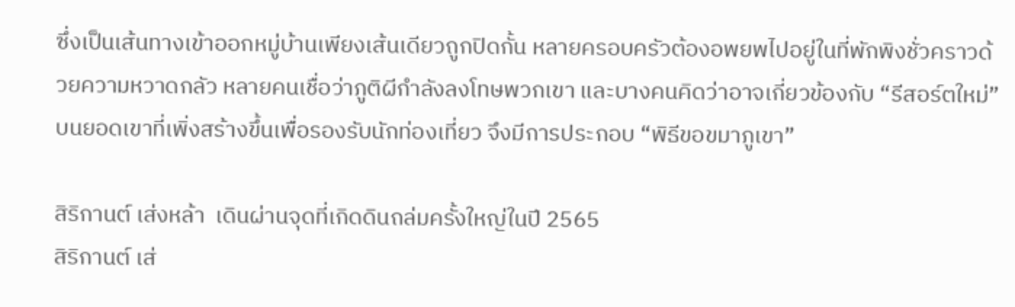ซึ่งเป็นเส้นทางเข้าออกหมู่บ้านเพียงเส้นเดียวถูกปิดกั้น หลายครอบครัวต้องอพยพไปอยู่ในที่พักพิงชั่วคราวด้วยความหวาดกลัว หลายคนเชื่อว่าภูติผีกำลังลงโทษพวกเขา และบางคนคิดว่าอาจเกี่ยวข้องกับ “รีสอร์ตใหม่” บนยอดเขาที่เพิ่งสร้างขึ้นเพื่อรองรับนักท่องเที่ยว จึงมีการประกอบ “พิธีขอขมาภูเขา”

สิริกานต์ เส่งหล้า  เดินผ่านจุดที่เกิดดินถล่มครั้งใหญ่ในปี 2565
สิริกานต์ เส่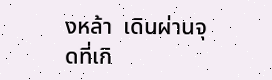งหล้า  เดินผ่านจุดที่เกิ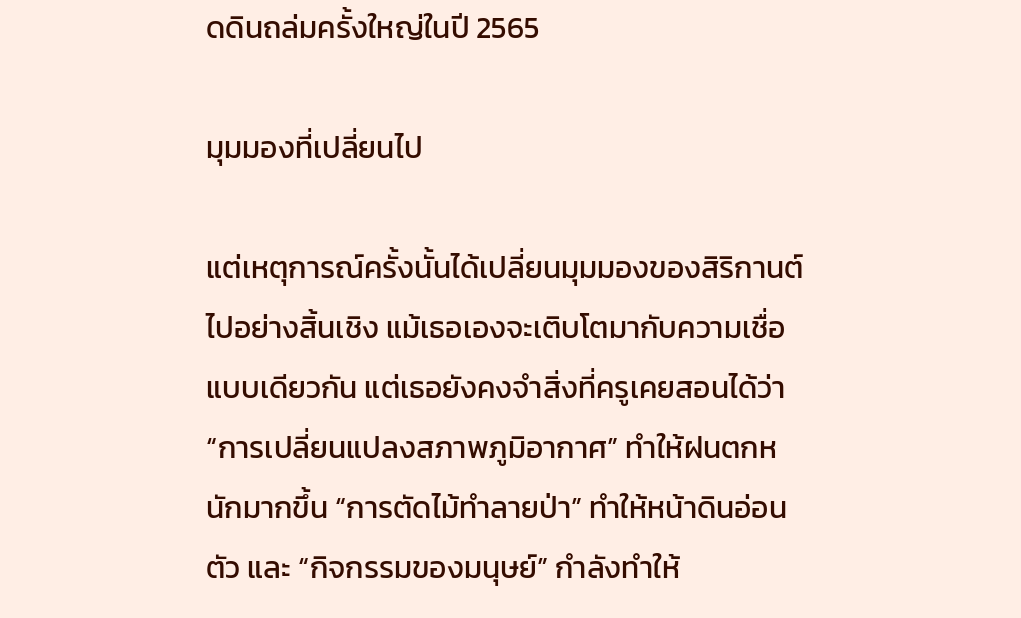ดดินถล่มครั้งใหญ่ในปี 2565

มุมมองที่เปลี่ยนไป

แต่เหตุการณ์ครั้งนั้นได้เปลี่ยนมุมมองของสิริกานต์ไปอย่างสิ้นเชิง แม้เธอเองจะเติบโตมากับความเชื่อแบบเดียวกัน แต่เธอยังคงจำสิ่งที่ครูเคยสอนได้ว่า “การเปลี่ยนแปลงสภาพภูมิอากาศ” ทำให้ฝนตกหนักมากขึ้น “การตัดไม้ทำลายป่า” ทำให้หน้าดินอ่อนตัว และ “กิจกรรมของมนุษย์” กำลังทำให้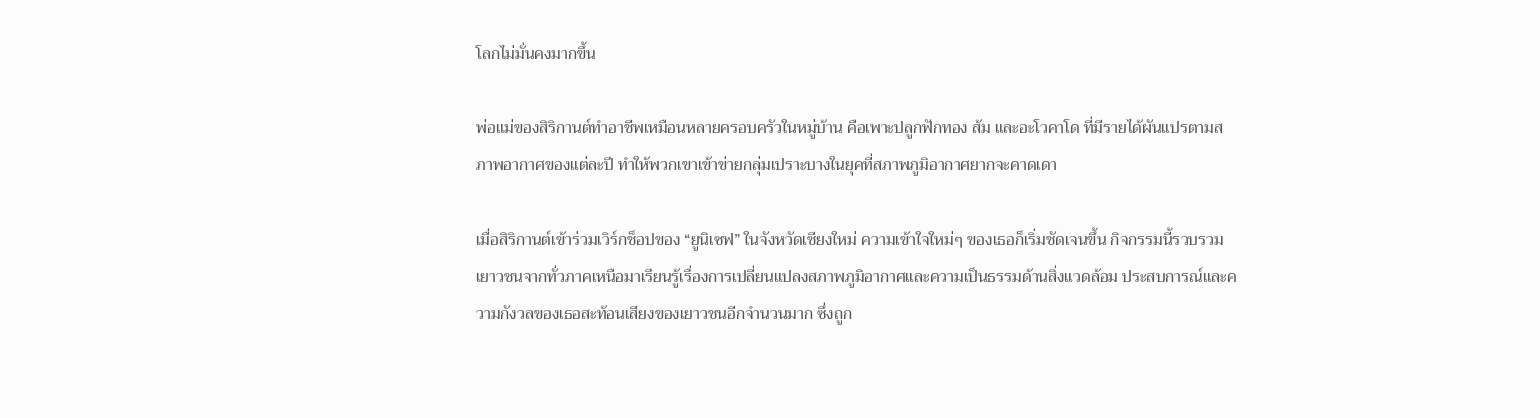โลกไม่มั่นคงมากขึ้น

พ่อแม่ของสิริกานต์ทำอาชีพเหมือนหลายครอบครัวในหมู่บ้าน คือเพาะปลูกฟักทอง ส้ม และอะโวคาโด ที่มีรายได้ผันแปรตามสภาพอากาศของแต่ละปี ทำให้พวกเขาเข้าข่ายกลุ่มเปราะบางในยุคที่สภาพภูมิอากาศยากจะคาดเดา

เมื่อสิริกานต์เข้าร่วมเวิร์กช็อปของ “ยูนิเซฟ” ในจังหวัดเชียงใหม่ ความเข้าใจใหม่ๆ ของเธอก็เริ่มชัดเจนขึ้น กิจกรรมนี้รวบรวมเยาวชนจากทั่วภาคเหนือมาเรียนรู้เรื่องการเปลี่ยนแปลงสภาพภูมิอากาศและความเป็นธรรมด้านสิ่งแวดล้อม ประสบการณ์และความกังวลของเธอสะท้อนเสียงของเยาวชนอีกจำนวนมาก ซึ่งถูก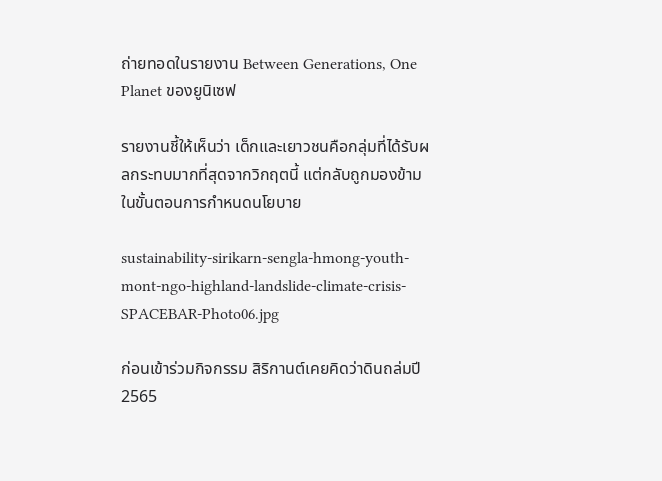ถ่ายทอดในรายงาน Between Generations, One Planet ของยูนิเซฟ

รายงานชี้ให้เห็นว่า เด็กและเยาวชนคือกลุ่มที่ได้รับผลกระทบมากที่สุดจากวิกฤตนี้ แต่กลับถูกมองข้ามในขั้นตอนการกำหนดนโยบาย

sustainability-sirikarn-sengla-hmong-youth-mont-ngo-highland-landslide-climate-crisis-SPACEBAR-Photo06.jpg

ก่อนเข้าร่วมกิจกรรม สิริกานต์เคยคิดว่าดินถล่มปี 2565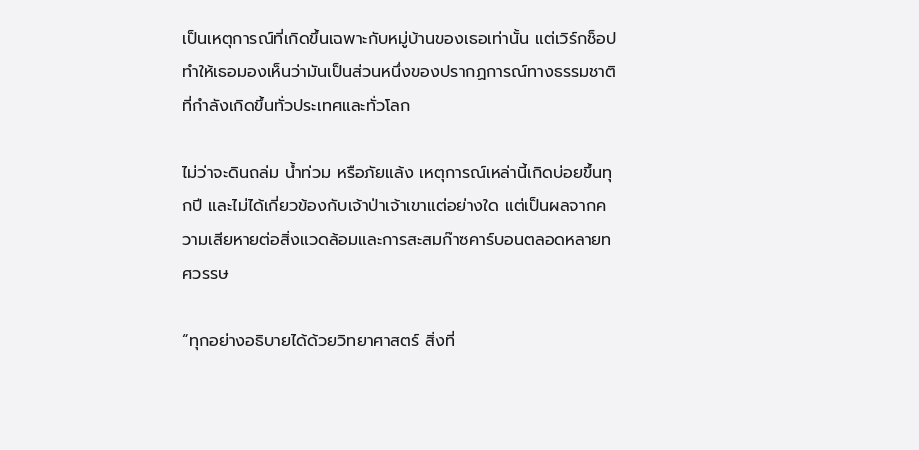เป็นเหตุการณ์ที่เกิดขึ้นเฉพาะกับหมู่บ้านของเธอเท่านั้น แต่เวิร์กช็อปทำให้เธอมองเห็นว่ามันเป็นส่วนหนึ่งของปรากฏการณ์ทางธรรมชาติที่กำลังเกิดขึ้นทั่วประเทศและทั่วโลก

ไม่ว่าจะดินถล่ม น้ำท่วม หรือภัยแล้ง เหตุการณ์เหล่านี้เกิดบ่อยขึ้นทุกปี และไม่ได้เกี่ยวข้องกับเจ้าป่าเจ้าเขาแต่อย่างใด แต่เป็นผลจากความเสียหายต่อสิ่งแวดล้อมและการสะสมก๊าซคาร์บอนตลอดหลายทศวรรษ

“ทุกอย่างอธิบายได้ด้วยวิทยาศาสตร์ สิ่งที่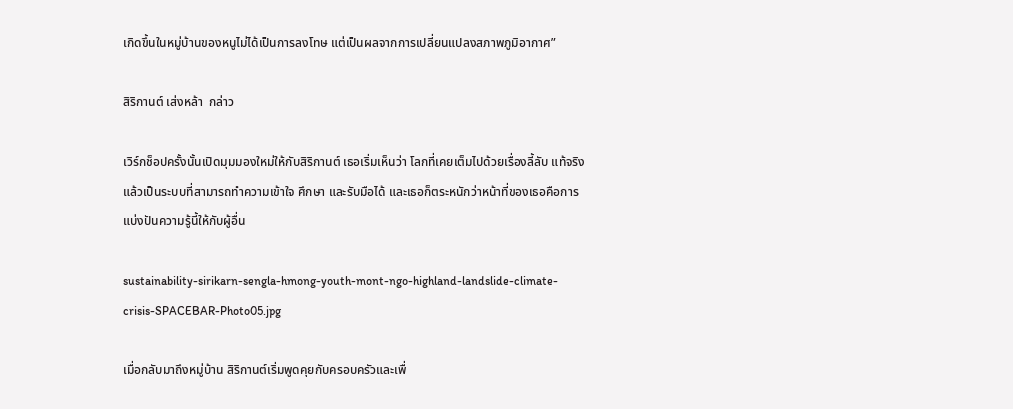เกิดขึ้นในหมู่บ้านของหนูไม่ได้เป็นการลงโทษ แต่เป็นผลจากการเปลี่ยนแปลงสภาพภูมิอากาศ”

สิริกานต์ เส่งหล้า  กล่าว

เวิร์กช็อปครั้งนั้นเปิดมุมมองใหม่ให้กับสิริกานต์ เธอเริ่มเห็นว่า โลกที่เคยเต็มไปด้วยเรื่องลี้ลับ แท้จริงแล้วเป็นระบบที่สามารถทำความเข้าใจ ศึกษา และรับมือได้ และเธอก็ตระหนักว่าหน้าที่ของเธอคือการแบ่งปันความรู้นี้ให้กับผู้อื่น

sustainability-sirikarn-sengla-hmong-youth-mont-ngo-highland-landslide-climate-crisis-SPACEBAR-Photo05.jpg

เมื่อกลับมาถึงหมู่บ้าน สิริกานต์เริ่มพูดคุยกับครอบครัวและเพื่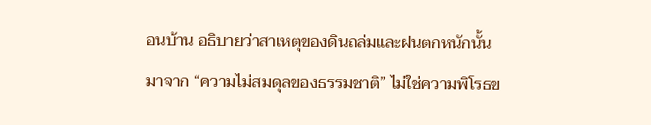อนบ้าน อธิบายว่าสาเหตุของดินถล่มและฝนตกหนักนั้นมาจาก “ความไม่สมดุลของธรรมชาติ” ไม่ใช่ความพิโรธข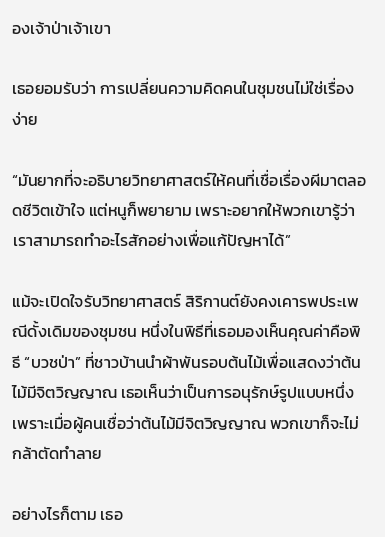องเจ้าป่าเจ้าเขา

เธอยอมรับว่า การเปลี่ยนความคิดคนในชุมชนไม่ใช่เรื่องง่าย

“มันยากที่จะอธิบายวิทยาศาสตร์ให้คนที่เชื่อเรื่องผีมาตลอดชีวิตเข้าใจ แต่หนูก็พยายาม เพราะอยากให้พวกเขารู้ว่าเราสามารถทำอะไรสักอย่างเพื่อแก้ปัญหาได้”

แม้จะเปิดใจรับวิทยาศาสตร์ สิริกานต์ยังคงเคารพประเพณีดั้งเดิมของชุมชน หนึ่งในพิธีที่เธอมองเห็นคุณค่าคือพิธี “บวชป่า” ที่ชาวบ้านนำผ้าพันรอบต้นไม้เพื่อแสดงว่าต้นไม้มีจิตวิญญาณ เธอเห็นว่าเป็นการอนุรักษ์รูปแบบหนึ่ง เพราะเมื่อผู้คนเชื่อว่าต้นไม้มีจิตวิญญาณ พวกเขาก็จะไม่กล้าตัดทำลาย

อย่างไรก็ตาม เธอ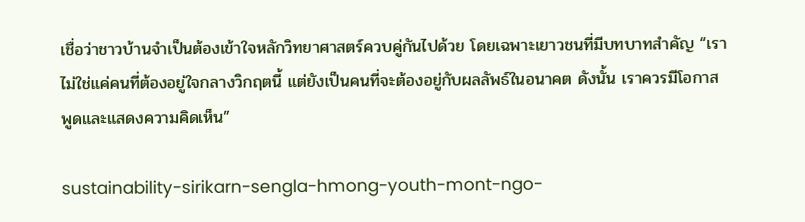เชื่อว่าชาวบ้านจำเป็นต้องเข้าใจหลักวิทยาศาสตร์ควบคู่กันไปด้วย โดยเฉพาะเยาวชนที่มีบทบาทสำคัญ “เราไม่ใช่แค่คนที่ต้องอยู่ใจกลางวิกฤตนี้ แต่ยังเป็นคนที่จะต้องอยู่กับผลลัพธ์ในอนาคต ดังนั้น เราควรมีโอกาสพูดและแสดงความคิดเห็น”

sustainability-sirikarn-sengla-hmong-youth-mont-ngo-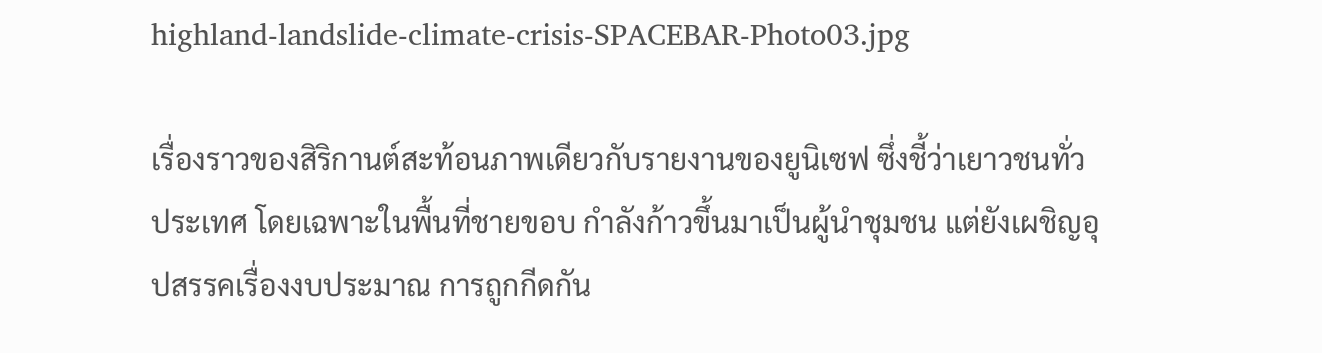highland-landslide-climate-crisis-SPACEBAR-Photo03.jpg

เรื่องราวของสิริกานต์สะท้อนภาพเดียวกับรายงานของยูนิเซฟ ซึ่งชี้ว่าเยาวชนทั่วประเทศ โดยเฉพาะในพื้นที่ชายขอบ กำลังก้าวขึ้นมาเป็นผู้นำชุมชน แต่ยังเผชิญอุปสรรคเรื่องงบประมาณ การถูกกีดกัน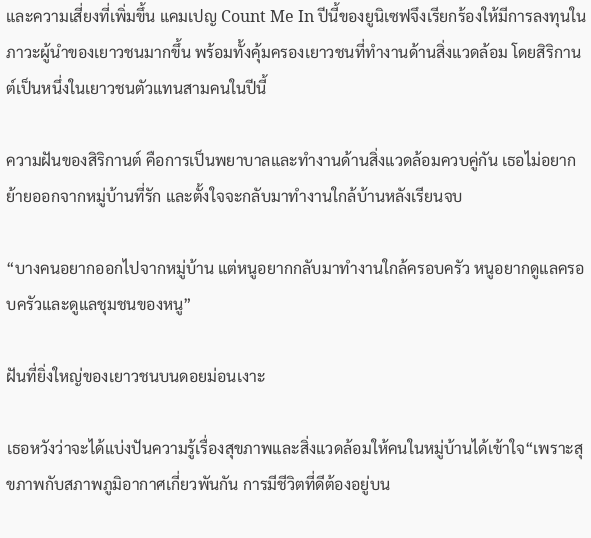และความเสี่ยงที่เพิ่มขึ้น แคมเปญ Count Me In ปีนี้ของยูนิเซฟจึงเรียกร้องให้มีการลงทุนในภาวะผู้นำของเยาวชนมากขึ้น พร้อมทั้งคุ้มครองเยาวชนที่ทำงานด้านสิ่งแวดล้อม โดยสิริกานต์เป็นหนึ่งในเยาวชนตัวแทนสามคนในปีนี้

ความฝันของสิริกานต์ คือการเป็นพยาบาลและทำงานด้านสิ่งแวดล้อมควบคู่กัน เธอไม่อยากย้ายออกจากหมู่บ้านที่รัก และตั้งใจจะกลับมาทำงานใกล้บ้านหลังเรียนจบ

“บางคนอยากออกไปจากหมู่บ้าน แต่หนูอยากกลับมาทำงานใกล้ครอบครัว หนูอยากดูแลครอบครัวและดูแลชุมชนของหนู”

ฝันที่ยิ่งใหญ่ของเยาวชนบนดอยม่อนเงาะ

เธอหวังว่าจะได้แบ่งปันความรู้เรื่องสุขภาพและสิ่งแวดล้อมให้คนในหมู่บ้านได้เข้าใจ“เพราะสุขภาพกับสภาพภูมิอากาศเกี่ยวพันกัน การมีชีวิตที่ดีต้องอยู่บน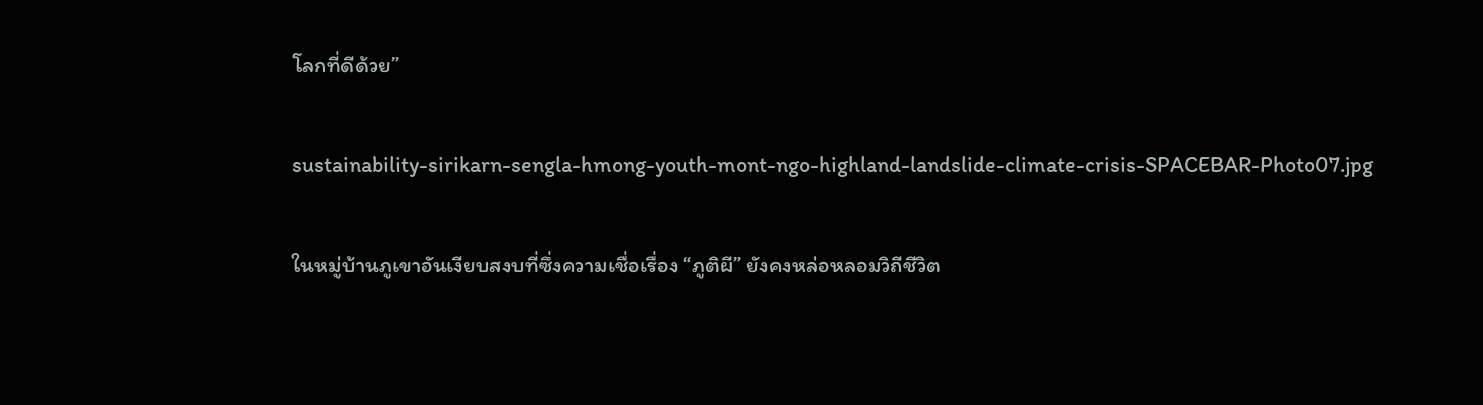โลกที่ดีด้วย”

sustainability-sirikarn-sengla-hmong-youth-mont-ngo-highland-landslide-climate-crisis-SPACEBAR-Photo07.jpg

ในหมู่บ้านภูเขาอันเงียบสงบที่ซึ่งความเชื่อเรื่อง “ภูติผี” ยังคงหล่อหลอมวิถีชีวิต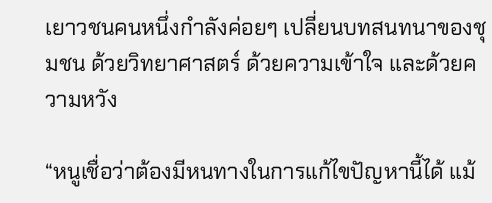เยาวชนคนหนึ่งกำลังค่อยๆ เปลี่ยนบทสนทนาของชุมชน ด้วยวิทยาศาสตร์ ด้วยความเข้าใจ และด้วยความหวัง

“หนูเชื่อว่าต้องมีหนทางในการแก้ไขปัญหานี้ได้ แม้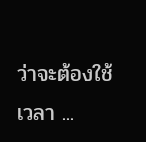ว่าจะต้องใช้เวลา ...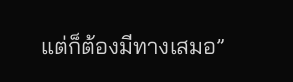แต่ก็ต้องมีทางเสมอ”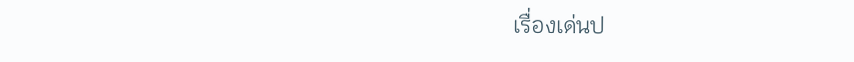เรื่องเด่นป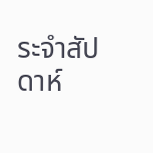ระจำสัปดาห์